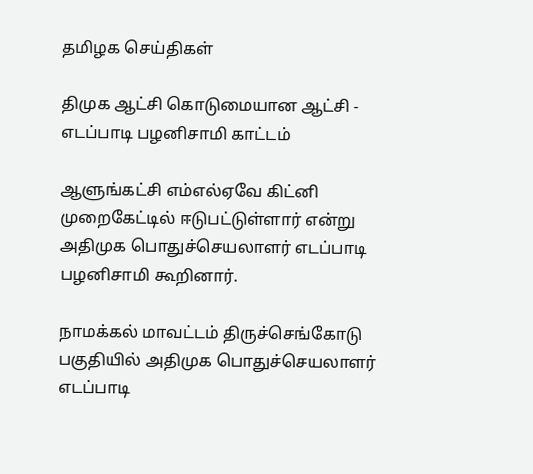தமிழக செய்திகள்

திமுக ஆட்சி கொடுமையான ஆட்சி - எடப்பாடி பழனிசாமி காட்டம்

ஆளுங்கட்சி எம்எல்ஏவே கிட்னி முறைகேட்டில் ஈடுபட்டுள்ளார் என்று அதிமுக பொதுச்செயலாளர் எடப்பாடி பழனிசாமி கூறினார்.

நாமக்கல் மாவட்டம் திருச்செங்கோடு பகுதியில் அதிமுக பொதுச்செயலாளர் எடப்பாடி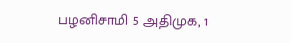பழனிசாமி 5 அதிமுக, 1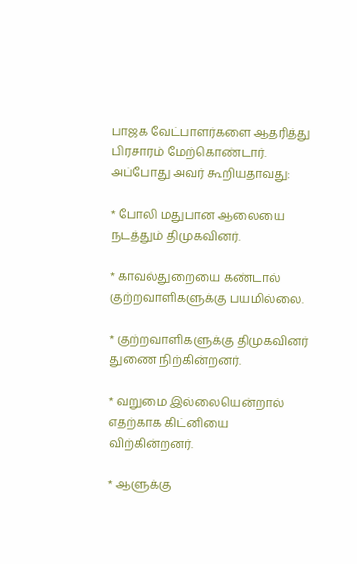பாஜக வேட்பாளர்களை ஆதரித்து பிரசாரம் மேற்கொண்டார். அப்போது அவர் கூறியதாவது:

* போலி மதுபான ஆலையை நடத்தும் திமுகவினர்.

* காவல்துறையை கண்டால் குற்றவாளிகளுக்கு பயமில்லை.

* குற்றவாளிகளுக்கு திமுகவினர் துணை நிற்கின்றனர்.

* வறுமை இல்லையென்றால் எதற்காக கிட்னியை விற்கின்றனர்.

* ஆளுக்கு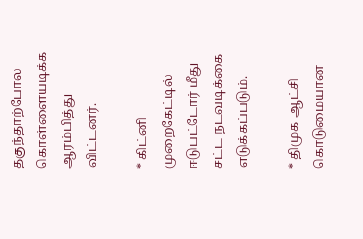தகுந்தாற்போல கொள்ளையடிக்க ஆரம்பித்து விட்டனர்.

* கிட்னி முறைகேட்டில் ஈடுபட்டோர் மீது சட்ட நடவடிக்கை எடுக்கப்படும்.

* திமுக ஆட்சி கொடுமையான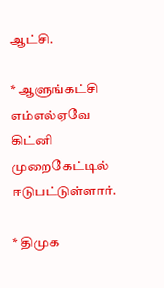ஆட்சி.

* ஆளுங்கட்சி எம்எல்ஏவே கிட்னி முறைகேட்டில் ஈடுபட்டுள்ளார்.

* திமுக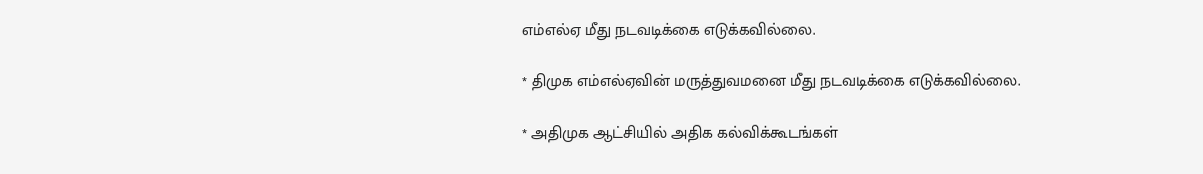எம்எல்ஏ மீது நடவடிக்கை எடுக்கவில்லை.

* திமுக எம்எல்ஏவின் மருத்துவமனை மீது நடவடிக்கை எடுக்கவில்லை.

* அதிமுக ஆட்சியில் அதிக கல்விக்கூடங்கள்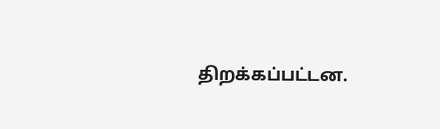திறக்கப்பட்டன.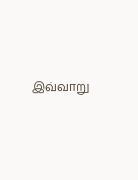இவ்வாறு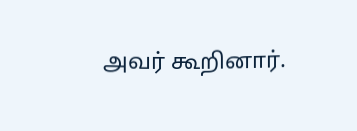அவர் கூறினார்.